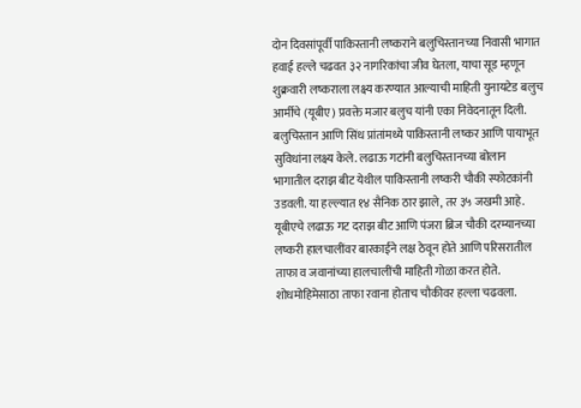दोन दिवसांपूर्वी पाकिस्तानी लष्कराने बलुचिस्तानच्या निवासी भागात हवाई हल्ले चढवत ३२ नागरिकांचा जीव घेतला, याचा सूड म्हणून शुक्रवारी लष्कराला लक्ष्य करण्यात आल्याची माहिती युनायटेड बलुच आर्मीचे (यूबीए) प्रवक्ते मजार बलुच यांनी एका निवेदनातून दिली. बलुचिस्तान आणि सिंध प्रांतांमध्ये पाकिस्तानी लष्कर आणि पायाभूत सुविधांना लक्ष्य केले. लढाऊ गटांनी बलुचिस्तानच्या बोलान भागातील दराझ बीट येथील पाकिस्तानी लष्करी चौकी स्फोटकांनी उडवली. या हल्ल्यात १४ सैनिक ठार झाले, तर ३५ जखमी आहे. यूबीएचे लढाऊ गट दराझ बीट आणि पंजरा ब्रिज चौकी दरम्यानच्या लष्करी हालचालींवर बारकाईने लक्ष ठेवून होते आणि परिसरातील ताफा व जवानांच्या हालचालींची माहिती गोळा करत होते. शोधमोहिमेसाठा ताफा रवाना होताच चौकीवर हल्ला चढवला.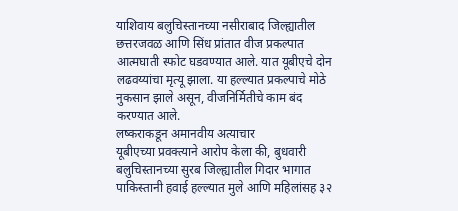याशिवाय बलुचिस्तानच्या नसीराबाद जिल्ह्यातील छत्तरजवळ आणि सिंध प्रांतात वीज प्रकल्पात आत्मघाती स्फोट घडवण्यात आले. यात यूबीएचे दोन लढवय्यांचा मृत्यू झाला. या हल्ल्यात प्रकल्पाचे मोठे नुकसान झाले असून, वीजनिर्मितीचे काम बंद करण्यात आले.
लष्कराकडून अमानवीय अत्याचार
यूबीएच्या प्रवक्त्याने आरोप केला की, बुधवारी बलुचिस्तानच्या सुरब जिल्ह्यातील गिदार भागात पाकिस्तानी हवाई हल्ल्यात मुले आणि महिलांसह ३२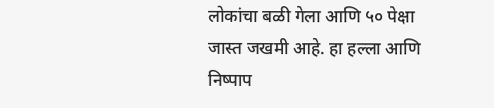लोकांचा बळी गेला आणि ५० पेक्षा जास्त जखमी आहे. हा हल्ला आणि निष्पाप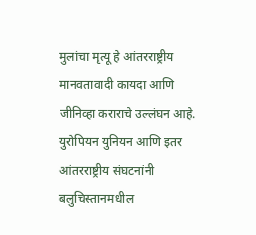मुलांचा मृत्यू हे आंतरराष्ट्रीय मानवतावादी कायदा आणि जीनिव्हा कराराचे उल्लंघन आहे. युरोपियन युनियन आणि इतर आंतरराष्ट्रीय संघटनांनी बलुचिस्तानमधील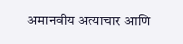अमानवीय अत्याचार आणि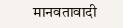मानवतावादी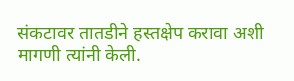संकटावर तातडीने हस्तक्षेप करावा अशी मागणी त्यांनी केली.